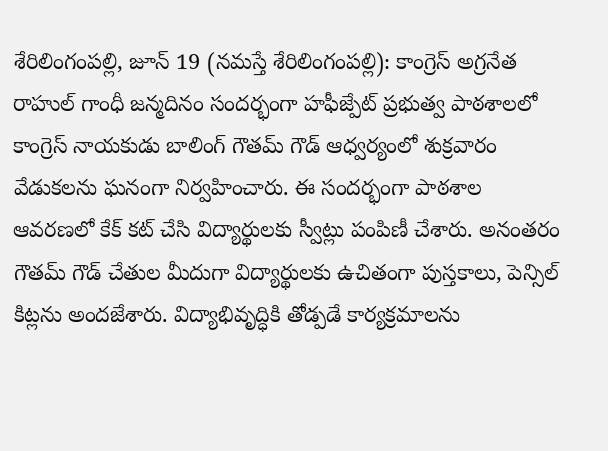శేరిలింగంపల్లి, జూన్ 19 (నమస్తే శేరిలింగంపల్లి): కాంగ్రెస్ అగ్రనేత రాహుల్ గాంధీ జన్మదినం సందర్భంగా హఫీజ్పేట్ ప్రభుత్వ పాఠశాలలో కాంగ్రెస్ నాయకుడు బాలింగ్ గౌతమ్ గౌడ్ ఆధ్వర్యంలో శుక్రవారం వేడుకలను ఘనంగా నిర్వహించారు. ఈ సందర్భంగా పాఠశాల ఆవరణలో కేక్ కట్ చేసి విద్యార్థులకు స్వీట్లు పంపిణీ చేశారు. అనంతరం గౌతమ్ గౌడ్ చేతుల మీదుగా విద్యార్థులకు ఉచితంగా పుస్తకాలు, పెన్సిల్ కిట్లను అందజేశారు. విద్యాభివృద్ధికి తోడ్పడే కార్యక్రమాలను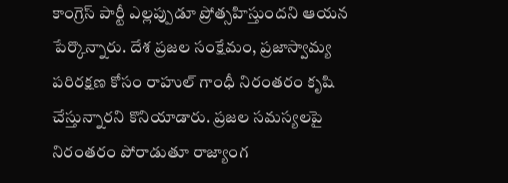కాంగ్రెస్ పార్టీ ఎల్లప్పుడూ ప్రోత్సహిస్తుందని ఆయన పేర్కొన్నారు. దేశ ప్రజల సంక్షేమం, ప్రజాస్వామ్య పరిరక్షణ కోసం రాహుల్ గాంధీ నిరంతరం కృషి చేస్తున్నారని కొనియాడారు. ప్రజల సమస్యలపై నిరంతరం పోరాడుతూ రాజ్యాంగ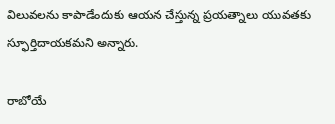విలువలను కాపాడేందుకు ఆయన చేస్తున్న ప్రయత్నాలు యువతకు స్ఫూర్తిదాయకమని అన్నారు.

రాబోయే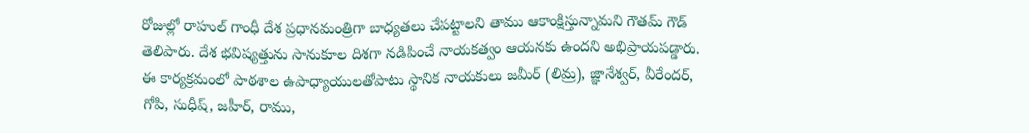రోజుల్లో రాహుల్ గాంధీ దేశ ప్రధానమంత్రిగా బాధ్యతలు చేపట్టాలని తాము ఆకాంక్షిస్తున్నామని గౌతమ్ గౌడ్ తెలిపారు. దేశ భవిష్యత్తును సానుకూల దిశగా నడిపించే నాయకత్వం ఆయనకు ఉందని అభిప్రాయపడ్డారు. ఈ కార్యక్రమంలో పాఠశాల ఉపాధ్యాయులతోపాటు స్థానిక నాయకులు జమీర్ (లిమ్ర), జ్ఞానేశ్వర్, వీరేందర్, గోపి, సుధీష్, జహీర్, రాము,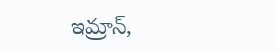ఇమ్రాన్,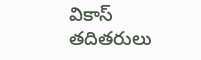వికాస్ తదితరులు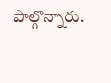పాల్గొన్నారు.